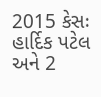2015 કેસઃ હાર્દિક પટેલ અને 2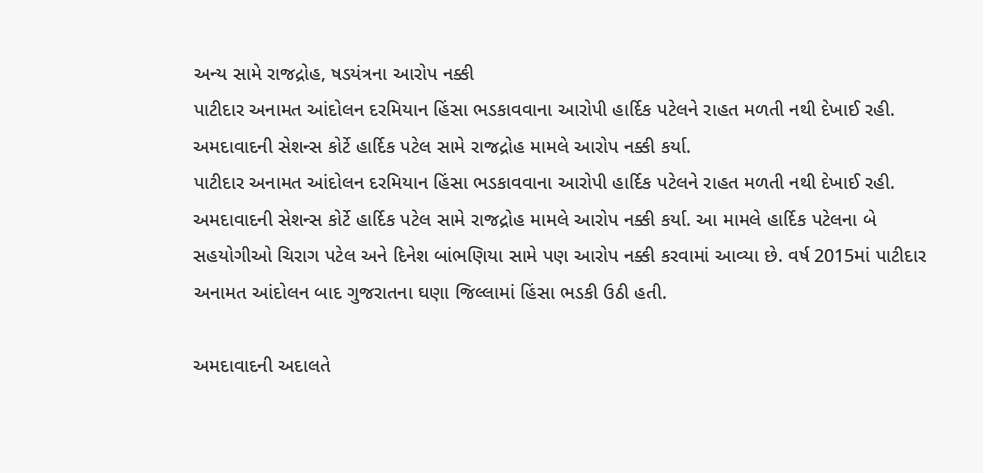અન્ય સામે રાજદ્રોહ, ષડયંત્રના આરોપ નક્કી
પાટીદાર અનામત આંદોલન દરમિયાન હિંસા ભડકાવવાના આરોપી હાર્દિક પટેલને રાહત મળતી નથી દેખાઈ રહી. અમદાવાદની સેશન્સ કોર્ટે હાર્દિક પટેલ સામે રાજદ્રોહ મામલે આરોપ નક્કી કર્યા.
પાટીદાર અનામત આંદોલન દરમિયાન હિંસા ભડકાવવાના આરોપી હાર્દિક પટેલને રાહત મળતી નથી દેખાઈ રહી. અમદાવાદની સેશન્સ કોર્ટે હાર્દિક પટેલ સામે રાજદ્રોહ મામલે આરોપ નક્કી કર્યા. આ મામલે હાર્દિક પટેલના બે સહયોગીઓ ચિરાગ પટેલ અને દિનેશ બાંભણિયા સામે પણ આરોપ નક્કી કરવામાં આવ્યા છે. વર્ષ 2015માં પાટીદાર અનામત આંદોલન બાદ ગુજરાતના ઘણા જિલ્લામાં હિંસા ભડકી ઉઠી હતી.

અમદાવાદની અદાલતે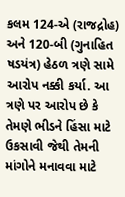કલમ 124-એ (રાજદ્રોહ) અને 120-બી (ગુનાહિત ષડયંત્ર) હેઠળ ત્રણે સામે આરોપ નક્કી કર્યા. આ ત્રણે પર આરોપ છે કે તેમણે ભીડને હિંસા માટે ઉકસાવી જેથી તેમની માંગોને મનાવવા માટે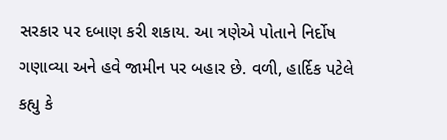સરકાર પર દબાણ કરી શકાય. આ ત્રણેએ પોતાને નિર્દોષ ગણાવ્યા અને હવે જામીન પર બહાર છે. વળી, હાર્દિક પટેલે કહ્યુ કે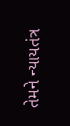તેમને ન્યાયતંત્ર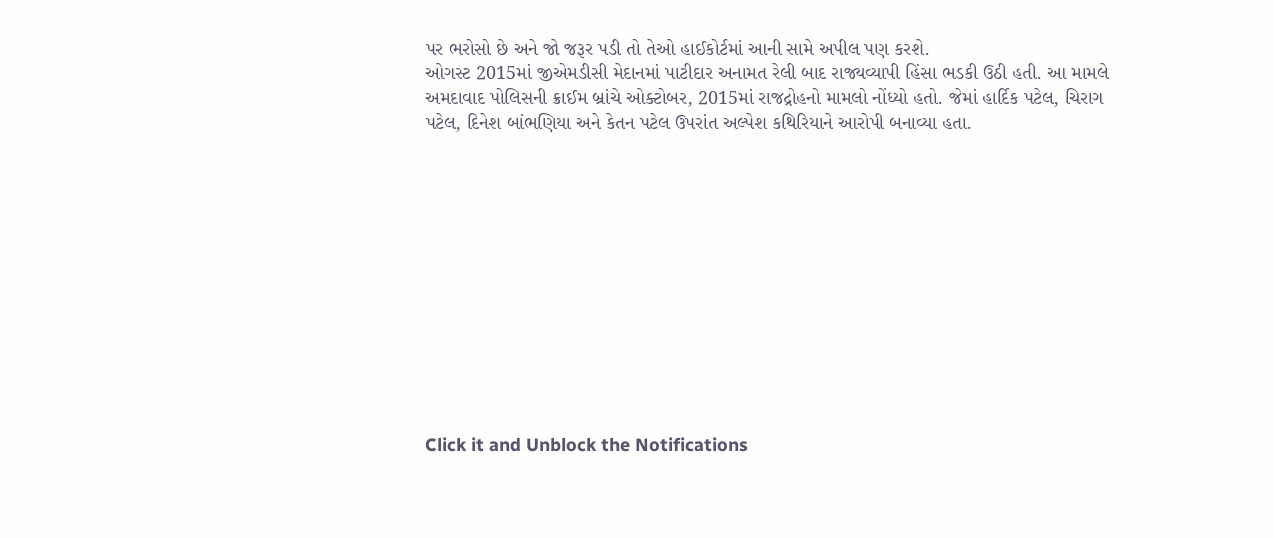પર ભરોસો છે અને જો જરૂર પડી તો તેઓ હાઈકોર્ટમાં આની સામે અપીલ પણ કરશે.
ઓગસ્ટ 2015માં જીએમડીસી મેદાનમાં પાટીદાર અનામત રેલી બાદ રાજ્યવ્યાપી હિંસા ભડકી ઉઠી હતી. આ મામલે અમદાવાદ પોલિસની ક્રાઈમ બ્રાંચે ઓક્ટોબર, 2015માં રાજદ્રોહનો મામલો નોંધ્યો હતો. જેમાં હાર્દિક પટેલ, ચિરાગ પટેલ, દિનેશ બાંભણિયા અને કેતન પટેલ ઉપરાંત અલ્પેશ કથિરિયાને આરોપી બનાવ્યા હતા.












Click it and Unblock the Notifications